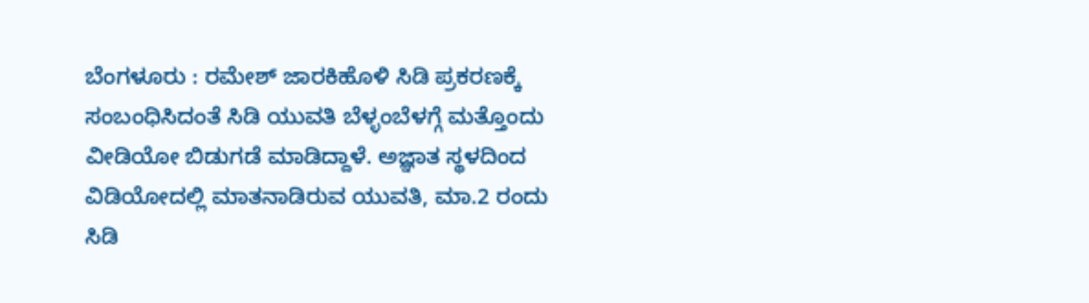ಬೆಂಗಳೂರು : ರಮೇಶ್ ಜಾರಕಿಹೊಳಿ ಸಿಡಿ ಪ್ರಕರಣಕ್ಕೆ ಸಂಬಂಧಿಸಿದಂತೆ ಸಿಡಿ ಯುವತಿ ಬೆಳ್ಳಂಬೆಳಗ್ಗೆ ಮತ್ತೊಂದು ವೀಡಿಯೋ ಬಿಡುಗಡೆ ಮಾಡಿದ್ದಾಳೆ. ಅಜ್ಞಾತ ಸ್ಥಳದಿಂದ ವಿಡಿಯೋದಲ್ಲಿ ಮಾತನಾಡಿರುವ ಯುವತಿ, ಮಾ.2 ರಂದು ಸಿಡಿ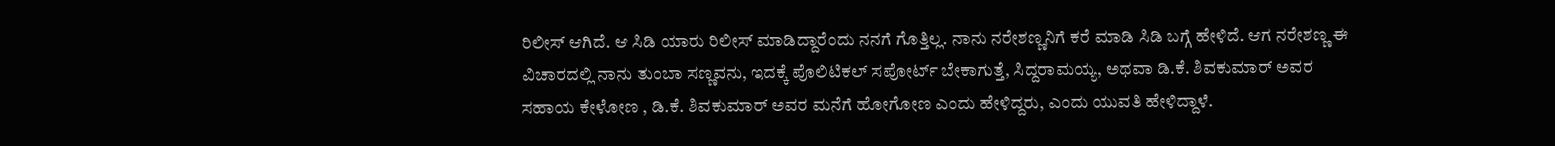ರಿಲೀಸ್ ಆಗಿದೆ. ಆ ಸಿಡಿ ಯಾರು ರಿಲೀಸ್ ಮಾಡಿದ್ದಾರೆಂದು ನನಗೆ ಗೊತ್ತಿಲ್ಲ. ನಾನು ನರೇಶಣ್ಣನಿಗೆ ಕರೆ ಮಾಡಿ ಸಿಡಿ ಬಗ್ಗೆ ಹೇಳಿದೆ. ಆಗ ನರೇಶಣ್ಣ ಈ ವಿಚಾರದಲ್ಲಿ ನಾನು ತುಂಬಾ ಸಣ್ಣವನು, ಇದಕ್ಕೆ ಪೊಲಿಟಿಕಲ್ ಸಪೋರ್ಟ್ ಬೇಕಾಗುತ್ತೆ, ಸಿದ್ದರಾಮಯ್ಯ, ಅಥವಾ ಡಿ.ಕೆ. ಶಿವಕುಮಾರ್ ಅವರ ಸಹಾಯ ಕೇಳೋಣ , ಡಿ.ಕೆ. ಶಿವಕುಮಾರ್ ಅವರ ಮನೆಗೆ ಹೋಗೋಣ ಎಂದು ಹೇಳಿದ್ದರು, ಎಂದು ಯುವತಿ ಹೇಳಿದ್ದಾಳೆ.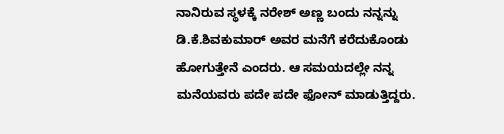ನಾನಿರುವ ಸ್ಥಳಕ್ಕೆ ನರೇಶ್ ಅಣ್ಣ ಬಂದು ನನ್ನನ್ನು ಡಿ.ಕೆ.ಶಿವಕುಮಾರ್ ಅವರ ಮನೆಗೆ ಕರೆದುಕೊಂಡು ಹೋಗುತ್ತೇನೆ ಎಂದರು. ಆ ಸಮಯದಲ್ಲೇ ನನ್ನ ಮನೆಯವರು ಪದೇ ಪದೇ ಫೋನ್ ಮಾಡುತ್ತಿದ್ದರು.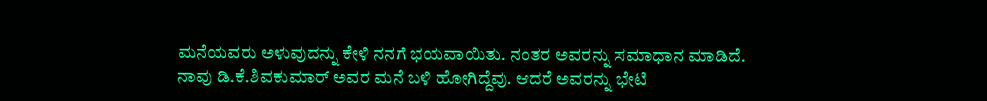ಮನೆಯವರು ಅಳುವುದನ್ನು ಕೇಳಿ ನನಗೆ ಭಯವಾಯಿತು. ನಂತರ ಅವರನ್ನು ಸಮಾಧಾನ ಮಾಡಿದೆ. ನಾವು ಡಿ.ಕೆ.ಶಿವಕುಮಾರ್ ಅವರ ಮನೆ ಬಳಿ ಹೋಗಿದ್ದೆವು. ಆದರೆ ಅವರನ್ನು ಭೇಟಿ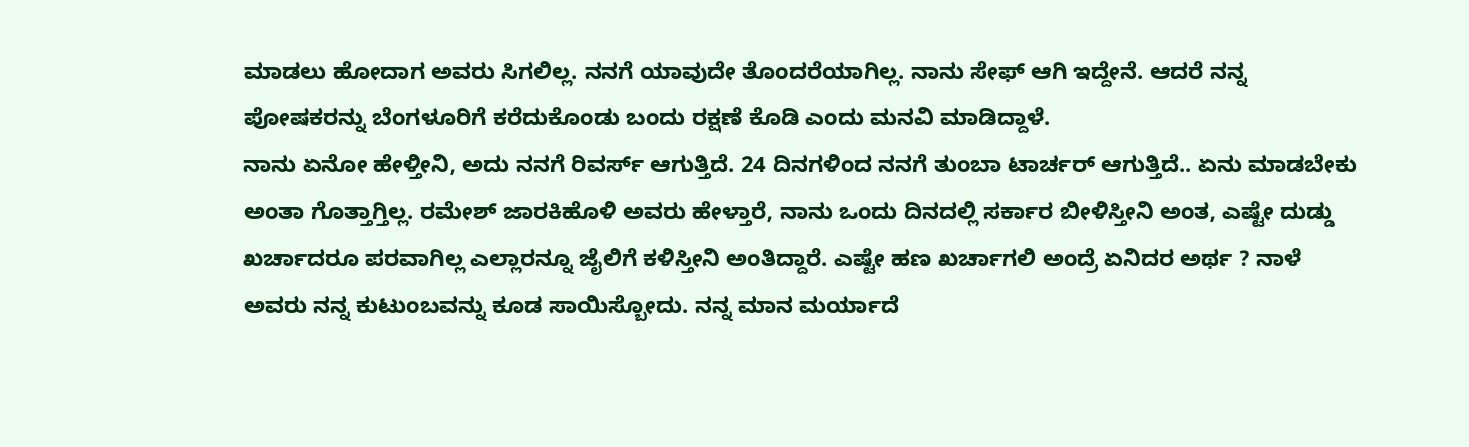ಮಾಡಲು ಹೋದಾಗ ಅವರು ಸಿಗಲಿಲ್ಲ. ನನಗೆ ಯಾವುದೇ ತೊಂದರೆಯಾಗಿಲ್ಲ. ನಾನು ಸೇಫ್ ಆಗಿ ಇದ್ದೇನೆ. ಆದರೆ ನನ್ನ ಪೋಷಕರನ್ನು ಬೆಂಗಳೂರಿಗೆ ಕರೆದುಕೊಂಡು ಬಂದು ರಕ್ಷಣೆ ಕೊಡಿ ಎಂದು ಮನವಿ ಮಾಡಿದ್ದಾಳೆ.
ನಾನು ಏನೋ ಹೇಳ್ತೀನಿ, ಅದು ನನಗೆ ರಿವರ್ಸ್ ಆಗುತ್ತಿದೆ. 24 ದಿನಗಳಿಂದ ನನಗೆ ತುಂಬಾ ಟಾರ್ಚರ್ ಆಗುತ್ತಿದೆ.. ಏನು ಮಾಡಬೇಕು ಅಂತಾ ಗೊತ್ತಾಗ್ತಿಲ್ಲ. ರಮೇಶ್ ಜಾರಕಿಹೊಳಿ ಅವರು ಹೇಳ್ತಾರೆ, ನಾನು ಒಂದು ದಿನದಲ್ಲಿ ಸರ್ಕಾರ ಬೀಳಿಸ್ತೀನಿ ಅಂತ, ಎಷ್ಟೇ ದುಡ್ಡು ಖರ್ಚಾದರೂ ಪರವಾಗಿಲ್ಲ ಎಲ್ಲಾರನ್ನೂ ಜೈಲಿಗೆ ಕಳಿಸ್ತೀನಿ ಅಂತಿದ್ದಾರೆ. ಎಷ್ಟೇ ಹಣ ಖರ್ಚಾಗಲಿ ಅಂದ್ರೆ ಏನಿದರ ಅರ್ಥ ? ನಾಳೆ ಅವರು ನನ್ನ ಕುಟುಂಬವನ್ನು ಕೂಡ ಸಾಯಿಸ್ಬೋದು. ನನ್ನ ಮಾನ ಮರ್ಯಾದೆ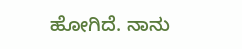ಹೋಗಿದೆ. ನಾನು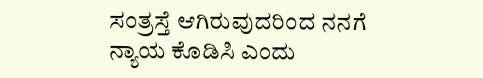ಸಂತ್ರಸ್ತೆ ಆಗಿರುವುದರಿಂದ ನನಗೆ ನ್ಯಾಯ ಕೊಡಿಸಿ ಎಂದು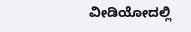ವೀಡಿಯೋದಲ್ಲಿ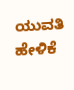ಯುವತಿ ಹೇಳಿಕೆ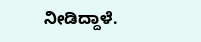ನೀಡಿದ್ದಾಳೆ.